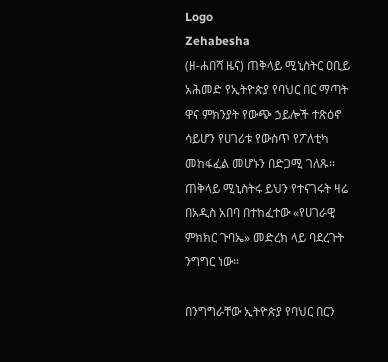Logo
Zehabesha
(ዘ-ሐበሻ ዜና) ጠቅላይ ሚኒስትር ዐቢይ አሕመድ የኢትዮጵያ የባህር በር ማጣት ዋና ምክንያት የውጭ ኃይሎች ተጽዕኖ ሳይሆን የሀገሪቱ የውስጥ የፖለቲካ መከፋፈል መሆኑን በድጋሚ ገለጹ። ጠቅላይ ሚኒስትሩ ይህን የተናገሩት ዛሬ በአዲስ አበባ በተከፈተው «የሀገራዊ ምክክር ጉባኤ» መድረክ ላይ ባደረጉት ንግግር ነው።

በንግግራቸው ኢትዮጵያ የባህር በርን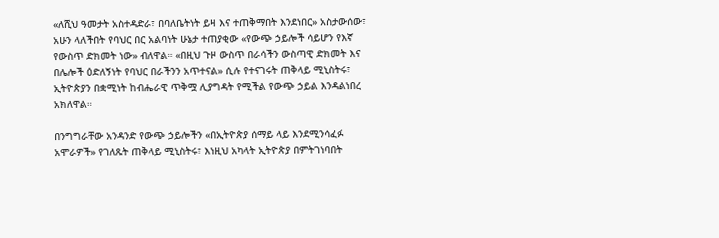«ለሺህ ዓመታት አስተዳድራ፣ በባለቤትነት ይዛ እና ተጠቅማበት እንደነበር» አስታውሰው፣ አሁን ላለችበት የባህር በር አልባነት ሁኔታ ተጠያቂው «የውጭ ኃይሎች ሳይሆን የእኛ የውስጥ ድክመት ነው» ብለዋል። «በዚህ ጉዞ ውስጥ በራሳችን ውስጣዊ ድክመት እና በሌሎች ዕድለኝነት የባህር በራችንን አጥተናል» ሲሉ የተናገሩት ጠቅላይ ሚኒስትሩ፣ ኢትዮጵያን በቋሚነት ከብሔራዊ ጥቅሟ ሊያግዳት የሚችል የውጭ ኃይል እንዳልነበረ አክለዋል።

በንግግራቸው አንዳንድ የውጭ ኃይሎችን «በኢትዮጵያ ሰማይ ላይ እንደሚንሳፈፉ አሞራዎች» የገለጹት ጠቅላይ ሚኒስትሩ፣ እነዚህ አካላት ኢትዮጵያ በምትገነባበት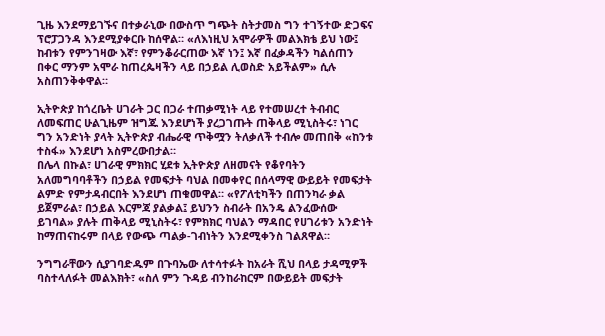ጊዜ እንደማይገኙና በተቃራኒው በውስጥ ግጭት ስትታመስ ግን ተገኝተው ድጋፍና ፕሮፓጋንዳ እንደሚያቀርቡ ከሰዋል። «ለእነዚህ አሞራዎች መልእክቴ ይህ ነው፤ ከብቱን የምንገዛው እኛ፣ የምንቆራርጠው እኛ ነን፤ እኛ በፈቃዳችን ካልሰጠን በቀር ማንም አሞራ ከጠረጴዛችን ላይ በኃይል ሊወስድ አይችልም» ሲሉ አስጠንቅቀዋል።

ኢትዮጵያ ከጎረቤት ሀገራት ጋር በጋራ ተጠቃሚነት ላይ የተመሠረተ ትብብር ለመፍጠር ሁልጊዜም ዝግጁ እንደሆነች ያረጋገጡት ጠቅላይ ሚኒስትሩ፣ ነገር ግን አንድነት ያላት ኢትዮጵያ ብሔራዊ ጥቅሟን ትለቃለች ተብሎ መጠበቅ «ከንቱ ተስፋ» እንደሆነ አስምረውበታል።
በሌላ በኩል፣ ሀገራዊ ምክክር ሂደቱ ኢትዮጵያ ለዘመናት የቆየባትን አለመግባባቶችን በኃይል የመፍታት ባህል በመቀየር በሰላማዊ ውይይት የመፍታት ልምድ የምታዳብርበት እንደሆነ ጠቁመዋል። «የፖለቲካችን በጠንካራ ቃል ይጀምራል፣ በኃይል እርምጃ ያልቃል፤ ይህንን ስብራት በአንዴ ልንፈውሰው ይገባል» ያሉት ጠቅላይ ሚኒስትሩ፣ የምክክር ባህልን ማዳበር የሀገሪቱን አንድነት ከማጠናከሩም በላይ የውጭ ጣልቃ-ገብነትን እንደሚቀንስ ገልጸዋል።

ንግግራቸውን ሲያገባድዱም በጉባኤው ለተሳተፉት ከአራት ሺህ በላይ ታዳሚዎች ባስተላለፉት መልእክት፣ «ስለ ምን ጉዳይ ብንከራከርም በውይይት መፍታት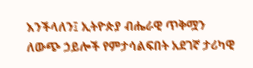እንችላለን፤ ኢትዮጵያ ብሔራዊ ጥቅሟን ለውጭ ኃይሎች የምታሳልፍበት አደገኛ ታሪካዊ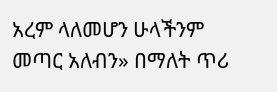አረም ላለመሆን ሁላችንም መጣር አለብን» በማለት ጥሪ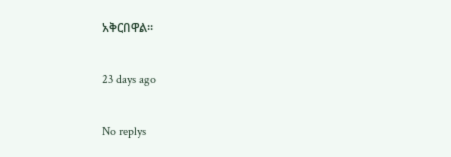አቅርበዋል።

23 days ago

No replys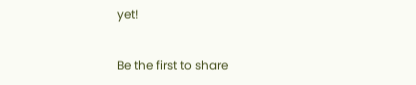yet!

Be the first to share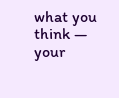what you think — your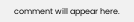comment will appear here.